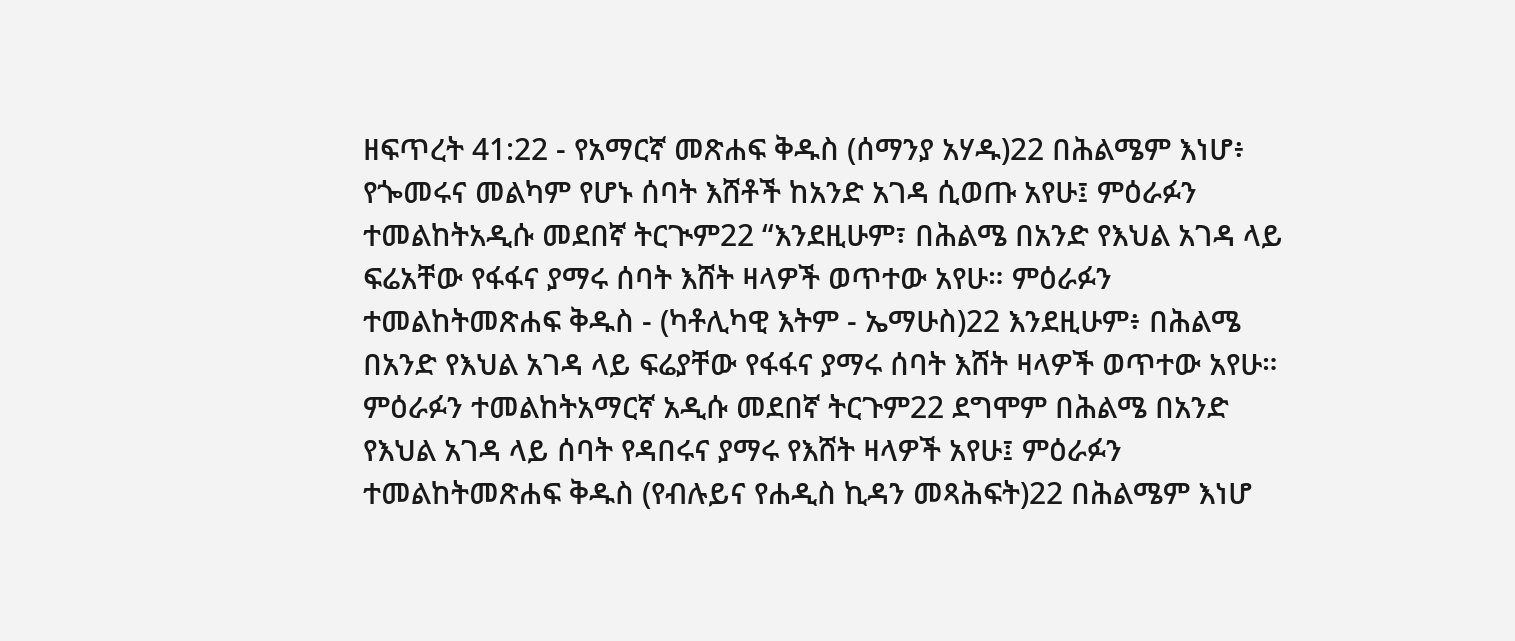ዘፍጥረት 41:22 - የአማርኛ መጽሐፍ ቅዱስ (ሰማንያ አሃዱ)22 በሕልሜም እነሆ፥ የጐመሩና መልካም የሆኑ ሰባት እሸቶች ከአንድ አገዳ ሲወጡ አየሁ፤ ምዕራፉን ተመልከትአዲሱ መደበኛ ትርጒም22 “እንደዚሁም፣ በሕልሜ በአንድ የእህል አገዳ ላይ ፍሬአቸው የፋፋና ያማሩ ሰባት እሸት ዛላዎች ወጥተው አየሁ። ምዕራፉን ተመልከትመጽሐፍ ቅዱስ - (ካቶሊካዊ እትም - ኤማሁስ)22 እንደዚሁም፥ በሕልሜ በአንድ የእህል አገዳ ላይ ፍሬያቸው የፋፋና ያማሩ ሰባት እሸት ዛላዎች ወጥተው አየሁ። ምዕራፉን ተመልከትአማርኛ አዲሱ መደበኛ ትርጉም22 ደግሞም በሕልሜ በአንድ የእህል አገዳ ላይ ሰባት የዳበሩና ያማሩ የእሸት ዛላዎች አየሁ፤ ምዕራፉን ተመልከትመጽሐፍ ቅዱስ (የብሉይና የሐዲስ ኪዳን መጻሕፍት)22 በሕልሜም እነሆ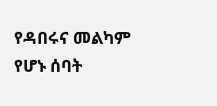የዳበሩና መልካም የሆኑ ሰባት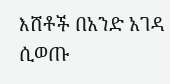እሸቶች በአንድ አገዳ ሲወጡ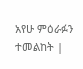አየሁ ምዕራፉን ተመልከት |